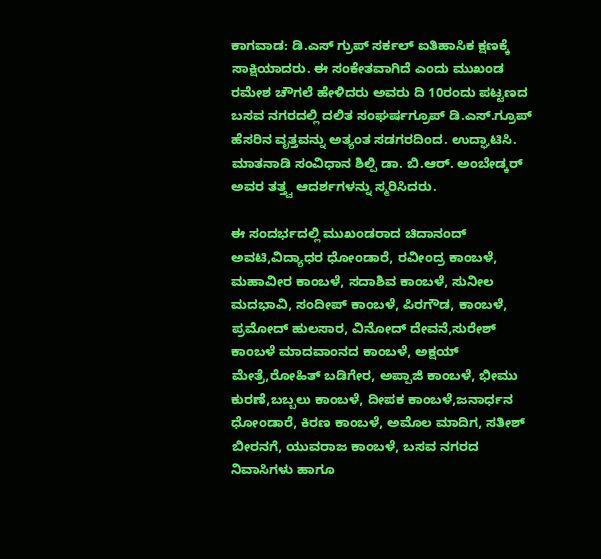ಕಾಗವಾಡ: ಡಿ.ಎಸ್ ಗ್ರುಪ್ ಸರ್ಕಲ್ ಐತಿಹಾಸಿಕ ಕ್ಷಣಕ್ಕೆ ಸಾಕ್ಷಿಯಾದರು. ಈ ಸಂಕೇತವಾಗಿದೆ ಎಂದು ಮುಖಂಡ ರಮೇಶ ಚೌಗಲೆ ಹೇಳಿದರು ಅವರು ದಿ 10ರಂದು ಪಟ್ಟಣದ ಬಸವ ನಗರದಲ್ಲಿ ದಲಿತ ಸಂಘರ್ಷಗ್ರೂಪ್ ಡಿ.ಎಸ್.ಗ್ರೂಪ್ ಹೆಸರಿನ ವೃತ್ತವನ್ನು ಅತ್ಯಂತ ಸಡಗರದಿಂದ. ಉದ್ಘಾಟಿಸಿ. ಮಾತನಾಡಿ ಸಂವಿಧಾನ ಶಿಲ್ಪಿ ಡಾ. ಬಿ.ಆರ್. ಅಂಬೇಡ್ಕರ್ ಅವರ ತತ್ತ್ವ ಆದರ್ಶಗಳನ್ನು ಸ್ಮರಿಸಿದರು.

ಈ ಸಂದರ್ಭದಲ್ಲಿ ಮುಖಂಡರಾದ ಚಿದಾನಂದ್ ಅವಟಿ,ವಿದ್ಯಾಧರ ಧೋಂಡಾರೆ, ರವೀಂದ್ರ ಕಾಂಬಳೆ, ಮಹಾವೀರ ಕಾಂಬಳೆ, ಸದಾಶಿವ ಕಾಂಬಳೆ, ಸುನೀಲ ಮದಭಾವಿ, ಸಂದೀಪ್ ಕಾಂಬಳೆ, ಪಿರಗೌಡ, ಕಾಂಬಳೆ, ಪ್ರಮೋದ್ ಹುಲಸಾರ, ವಿನೋದ್ ದೇವನೆ,ಸುರೇಶ್ ಕಾಂಬಳೆ ಮಾದವಾಂನದ ಕಾಂಬಳೆ, ಅಕ್ಷಯ್ ಮೇತ್ರೆ,ರೋಹಿತ್ ಬಡಿಗೇರ, ಅಪ್ಪಾಜಿ ಕಾಂಬಳೆ, ಭೀಮು ಕುರಣೆ,ಬಬ್ಬಲು ಕಾಂಬಳೆ, ದೀಪಕ ಕಾಂಬಳೆ,ಜನಾರ್ಧನ ಧೋಂಡಾರೆ, ಕಿರಣ ಕಾಂಬಳೆ, ಅಮೊಲ ಮಾದಿಗ, ಸತೀಶ್ ಬೀರನಗೆ, ಯುವರಾಜ ಕಾಂಬಳೆ, ಬಸವ ನಗರದ ನಿವಾಸಿಗಳು ಹಾಗೂ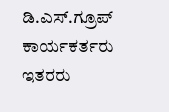ಡಿ.ಎಸ್.ಗ್ರೂಪ್ ಕಾರ್ಯಕರ್ತರು ಇತರರು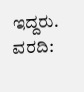ಇದ್ದರು.
ವರದಿ: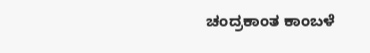ಚಂದ್ರಕಾಂತ ಕಾಂಬಳೆ